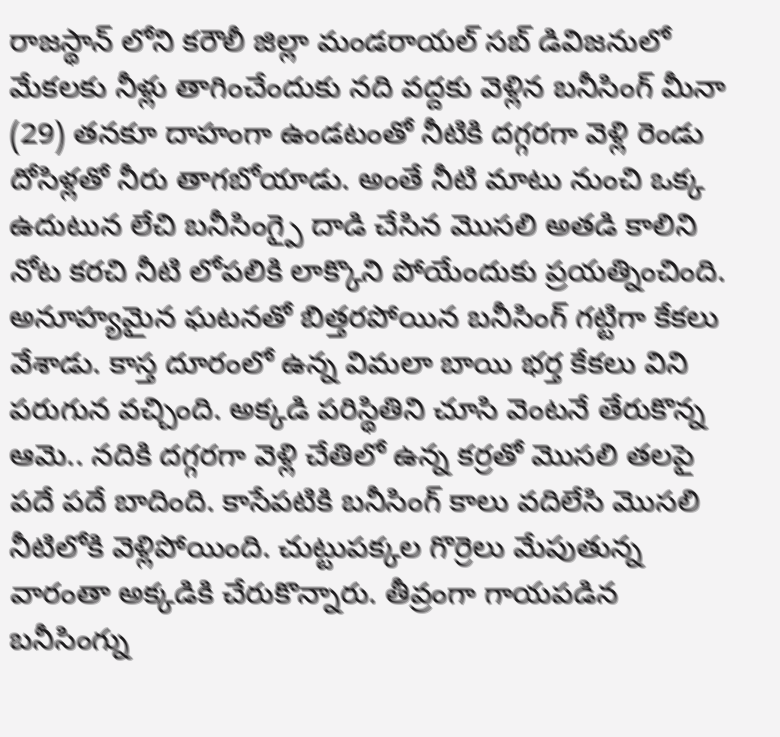రాజస్థాన్ లోని కరౌలీ జిల్లా మండరాయల్ సబ్ డివిజనులో మేకలకు నీళ్లు తాగించేందుకు నది వద్దకు వెళ్లిన బనీసింగ్ మీనా (29) తనకూ దాహంగా ఉండటంతో నీటికి దగ్గరగా వెళ్లి రెండు దోసిళ్లతో నీరు తాగబోయాడు. అంతే నీటి మాటు నుంచి ఒక్క ఉదుటున లేచి బనీసింగ్పై దాడి చేసిన మొసలి అతడి కాలిని నోట కరచి నీటి లోపలికి లాక్కొని పోయేందుకు ప్రయత్నించింది. అనూహ్యమైన ఘటనతో బిత్తరపోయిన బనీసింగ్ గట్టిగా కేకలు వేశాడు. కాస్త దూరంలో ఉన్న విమలా బాయి భర్త కేకలు విని పరుగున వచ్చింది. అక్కడి పరిస్థితిని చూసి వెంటనే తేరుకొన్న ఆమె.. నదికి దగ్గరగా వెళ్లి చేతిలో ఉన్న కర్రతో మొసలి తలపై పదే పదే బాదింది. కాసేపటికి బనీసింగ్ కాలు వదిలేసి మొసలి నీటిలోకి వెళ్లిపోయింది. చుట్టుపక్కల గొర్రెలు మేపుతున్న వారంతా అక్కడికి చేరుకొన్నారు. తీవ్రంగా గాయపడిన బనీసింగ్ను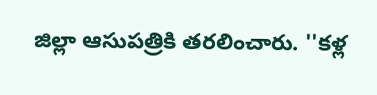జిల్లా ఆసుపత్రికి తరలించారు. ''కళ్ల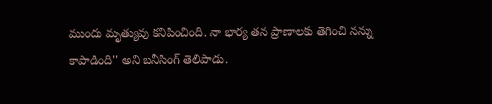ముందు మృత్యువు కనిపించింది. నా భార్య తన ప్రాణాలకు తెగించి నన్ను కాపాడింది'' అని బనీసింగ్ తెలిపాడు.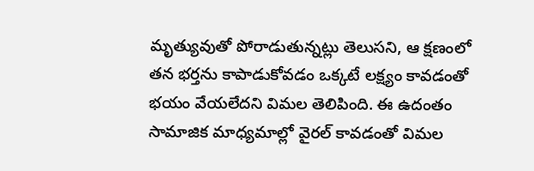మృత్యువుతో పోరాడుతున్నట్లు తెలుసని, ఆ క్షణంలో తన భర్తను కాపాడుకోవడం ఒక్కటే లక్ష్యం కావడంతో భయం వేయలేదని విమల తెలిపింది. ఈ ఉదంతం సామాజిక మాధ్యమాల్లో వైరల్ కావడంతో విమల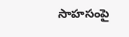సాహసంపై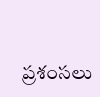ప్రశంసలు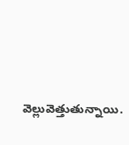వెల్లువెత్తుతున్నాయి.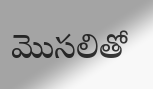మొసలితో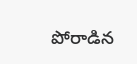పోరాడిన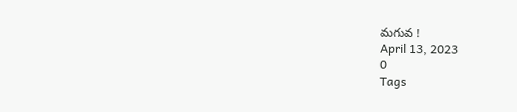మగువ !
April 13, 2023
0
Tags